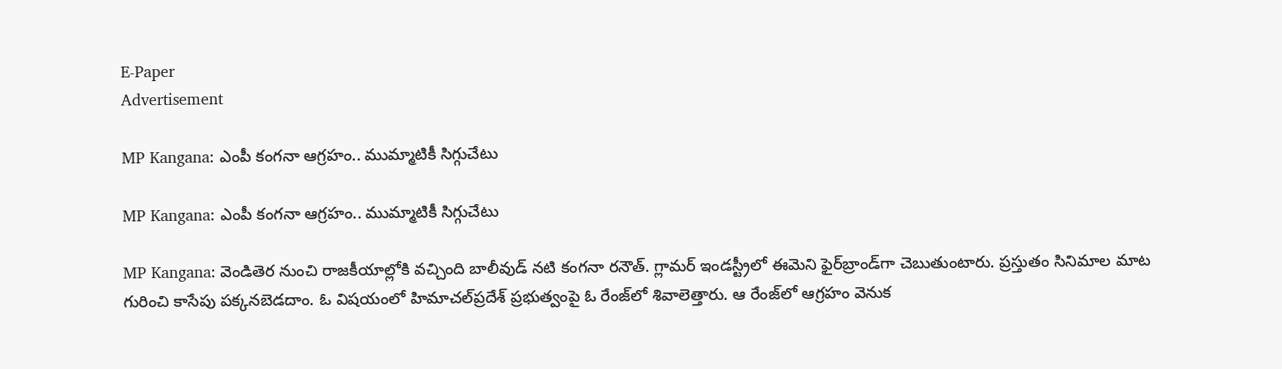E-Paper
Advertisement

MP Kangana: ఎంపీ కంగనా ఆగ్రహం.. ముమ్మాటికీ సిగ్గుచేటు

MP Kangana: ఎంపీ కంగనా ఆగ్రహం.. ముమ్మాటికీ సిగ్గుచేటు

MP Kangana: వెండితెర నుంచి రాజకీయాల్లోకి వచ్చింది బాలీవుడ్ నటి కంగనా రనౌత్. గ్లామర్ ఇండస్ట్రీలో ఈమెని ఫైర్‌బ్రాండ్‌గా చెబుతుంటారు. ప్రస్తుతం సినిమాల మాట గురించి కాసేపు పక్కనబెడదాం. ఓ విషయంలో హిమాచల్‌ప్రదేశ్ ప్రభుత్వంపై ఓ రేంజ్‌లో శివాలెత్తారు. ఆ రేంజ్‌లో ఆగ్రహం వెనుక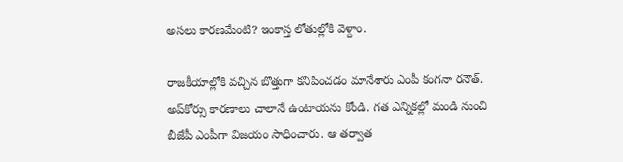అసలు కారణమేంటి? ఇంకాస్త లోతుల్లోకి వెళ్దాం.

రాజకీయాల్లోకి వచ్చిన బొత్తుగా కనిపించడం మానేశారు ఎంపీ కంగనా రనౌత్. అప్‌కోర్సు కారణాలు చాలానే ఉంటాయను కోండి. గత ఎన్నికల్లో మండి నుంచి బీజేపీ ఎంపీగా విజయం సాధించారు. ఆ తర్వాత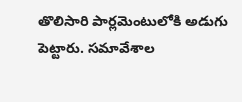తొలిసారి పార్లమెంటులోకి అడుగు పెట్టారు. సమావేశాల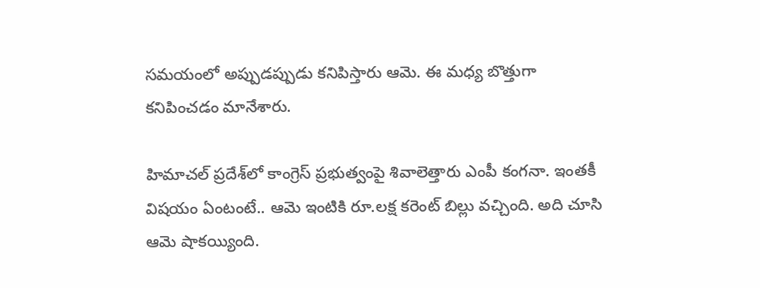సమయంలో అప్పుడప్పుడు కనిపిస్తారు ఆమె. ఈ మధ్య బొత్తుగా కనిపించడం మానేశారు.

హిమాచల్‌ ప్రదేశ్‌లో కాంగ్రెస్‌ ప్రభుత్వంపై శివాలెత్తారు ఎంపీ కంగనా. ఇంతకీ విషయం ఏంటంటే.. ఆమె ఇంటికి రూ.లక్ష కరెంట్‌ బిల్లు వచ్చింది. అది చూసి ఆమె షాకయ్యింది.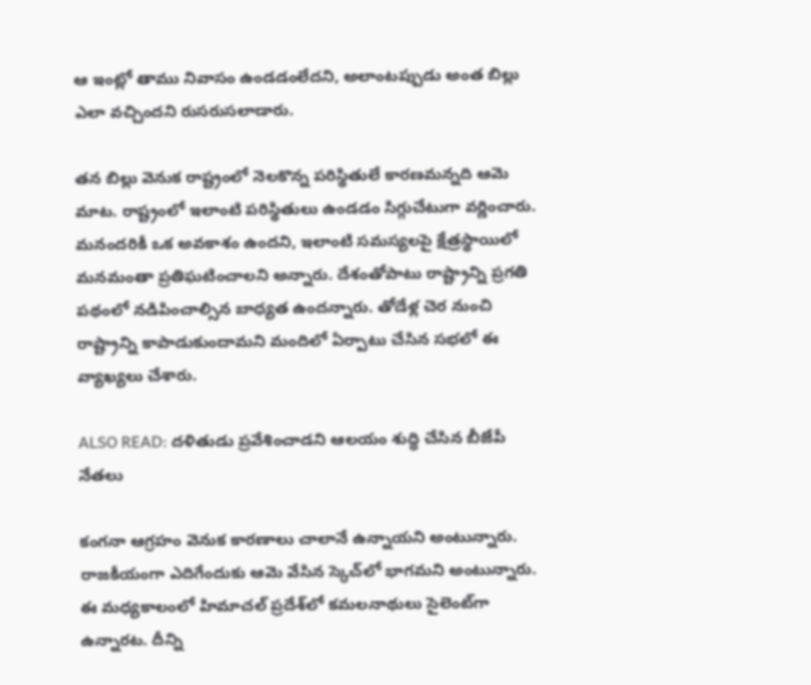ఆ ఇంట్లో తాము నివాసం ఉండడంలేదని, అలాంటప్పుడు అంత బిల్లు ఎలా వచ్చిందని రుసరుసలాడారు.

తన బిల్లు వెనుక రాష్ట్రంలో నెలకొన్న పరిస్థితులే కారణమన్నది ఆమె మాట. రాష్ట్రంలో ఇలాంటి పరిస్థితులు ఉండడం సిగ్గుచేటుగా వర్ణించారు. మనందరికీ ఒక అవకాశం ఉందని, ఇలాంటి సమస్యలపై క్షేత్రస్థాయిలో మనమంతా ప్రతిఘటించాలని అన్నారు. దేశంతోపాటు రాష్ట్రాన్ని ప్రగతి పథంలో నడిపించాల్సిన బాధ్యత ఉందన్నారు. తోడేళ్ల చెర నుంచి రాష్ట్రాన్ని కాపాడుకుందామని మందిలో ఏర్పాటు చేసిన సభలో ఈ వ్యాఖ్యలు చేశారు.

ALSO READ: దళితుడు ప్రవేశించాడని ఆలయం శుద్ధి చేసిన బీజేపీ నేతలు

కంగనా ఆగ్రహం వెనుక కారణాలు చాలానే ఉన్నాయని అంటున్నారు.  రాజకీయంగా ఎదిగేందుకు ఆమె వేసిన స్కెచ్‌లో భాగమని అంటున్నారు. ఈ మధ్యకాలంలో హిమాచల్ ప్రదేశ్‌‌లో కమలనాథులు సైలెంట్‌గా ఉన్నారట. దీన్ని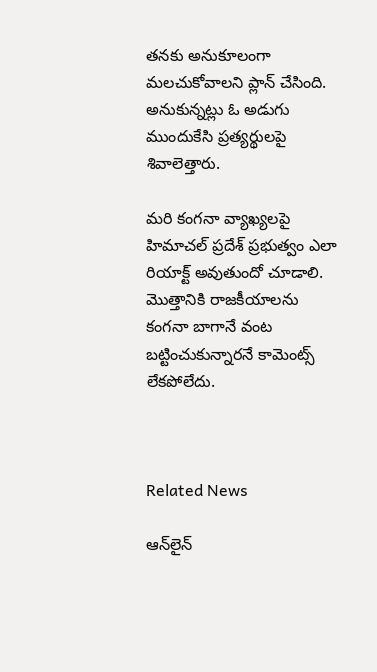తనకు అనుకూలంగా మలచుకోవాలని ప్లాన్ చేసింది. అనుకున్నట్లు ఓ అడుగు ముందుకేసి ప్రత్యర్థులపై శివాలెత్తారు.

మరి కంగనా వ్యాఖ్యలపై హిమాచల్ ప్రదేశ్ ప్రభుత్వం ఎలా రియాక్ట్ అవుతుందో చూడాలి. మొత్తానికి రాజకీయాలను కంగనా బాగానే వంట బట్టించుకున్నారనే కామెంట్స్ లేకపోలేదు.



Related News

ఆన్‌లైన్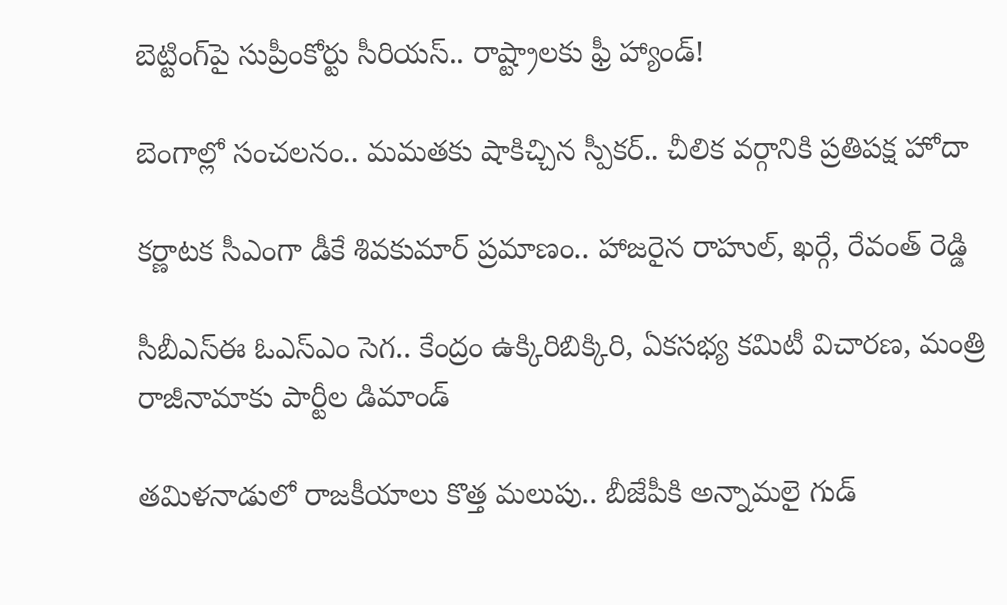బెట్టింగ్‌పై సుప్రీంకోర్టు సీరియస్.. రాష్ట్రాలకు ఫ్రీ హ్యాండ్!

బెంగాల్లో సంచలనం.. మమతకు షాకిచ్చిన స్పీకర్.. చీలిక వర్గానికి ప్రతిపక్ష హోదా

కర్ణాటక సీఎంగా డీకే శివకుమార్‌ ప్రమాణం.. హాజరైన రాహుల్, ఖర్గే, రేవంత్ రెడ్డి

సీబీఎస్ఈ ఓఎస్ఎం సెగ.. కేంద్రం ఉక్కిరిబిక్కిరి, ఏకసభ్య కమిటీ విచారణ, మంత్రి రాజీనామాకు పార్టీల డిమాండ్

తమిళనాడులో రాజకీయాలు కొత్త మలుపు.. బీజేపీకి అన్నామలై గుడ్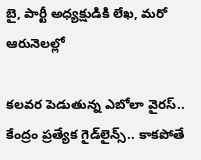బై, పార్టీ అధ్యక్షుడికి లేఖ, మరో ఆరునెలల్లో

కలవర పెడుతున్న ఎబోలా వైరస్.. కేంద్రం ప్రత్యేక గైడ్‌లైన్స్.. కాకపోతే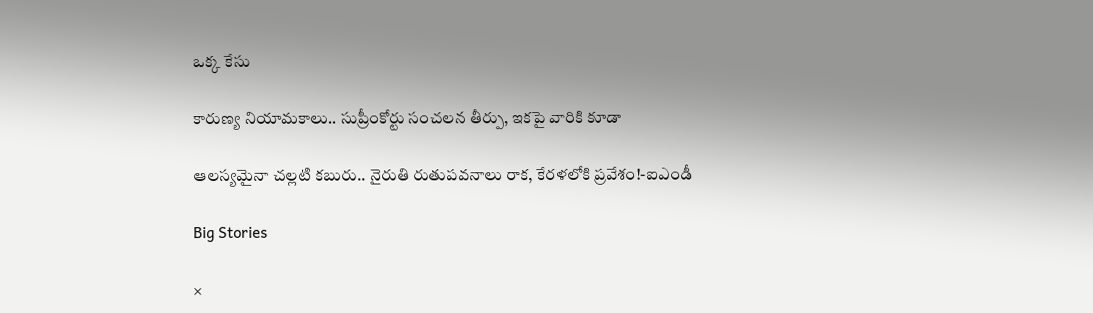ఒక్క కేసు

కారుణ్య నియామకాలు.. సుప్రీంకోర్టు సంచలన తీర్పు, ఇకపై వారికి కూడా

ఆలస్యమైనా చల్లటి కబురు.. నైరుతి రుతుపవనాలు రాక, కేరళలోకి ప్రవేశం!-ఐఎండీ

Big Stories

×